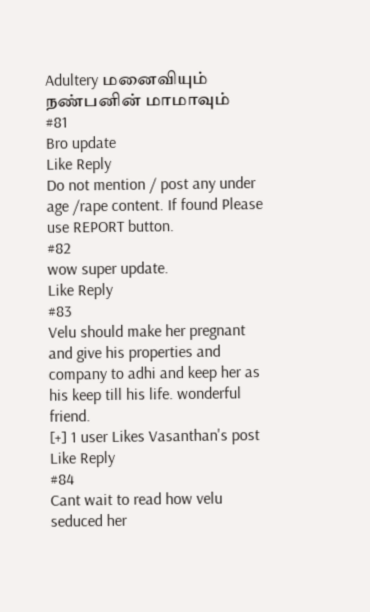Adultery மனைவியும் நண்பனின் மாமாவும்
#81
Bro update
Like Reply
Do not mention / post any under age /rape content. If found Please use REPORT button.
#82
wow super update.
Like Reply
#83
Velu should make her pregnant and give his properties and company to adhi and keep her as his keep till his life. wonderful friend.
[+] 1 user Likes Vasanthan's post
Like Reply
#84
Cant wait to read how velu seduced her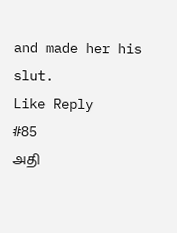and made her his slut.
Like Reply
#85
அதி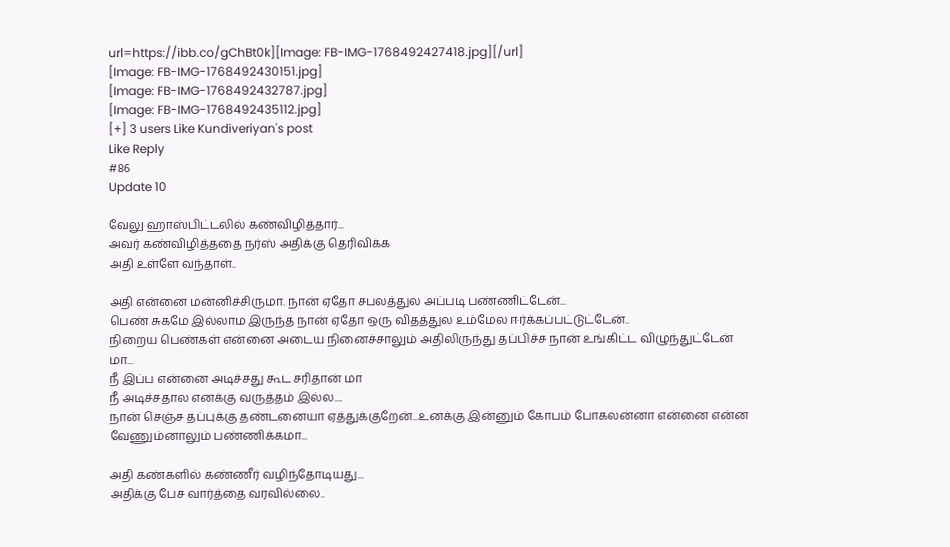url=https://ibb.co/gChBt0k][Image: FB-IMG-1768492427418.jpg][/url]
[Image: FB-IMG-1768492430151.jpg]
[Image: FB-IMG-1768492432787.jpg]
[Image: FB-IMG-1768492435112.jpg]
[+] 3 users Like Kundiveriyan's post
Like Reply
#86
Update 10

வேலு ஹாஸ்பிட்டலில் கண்விழித்தார்...
அவர் கண்விழித்ததை நர்ஸ் அதிக்கு தெரிவிக்க
அதி உள்ளே வந்தாள்..

அதி என்னை மன்னிச்சிருமா. நான் ஏதோ சபலத்துல அப்படி பண்ணிட்டேன்...
பெண் சுகமே இல்லாம இருந்த நான் ஏதோ ஒரு விதத்துல உம்மேல ஈர்க்கப்பட்டுட்டேன்..
நிறைய பெண்கள் என்னை அடைய நினைச்சாலும் அதிலிருந்து தப்பிச்ச நான் உங்கிட்ட விழுந்துட்டேன் மா...
நீ இப்ப என்னை அடிச்சது கூட சரிதான் மா
நீ அடிச்சதால எனக்கு வருத்தம் இல்ல....
நான் செஞ்ச தப்புக்கு தண்டனையா ஏத்துக்குறேன்...உனக்கு இன்னும் கோபம் போகலன்னா என்னை என்ன வேணும்னாலும் பண்ணிக்கமா...

அதி கண்களில் கண்ணீர் வழிந்தோடியது...
அதிக்கு பேச வார்த்தை வரவில்லை..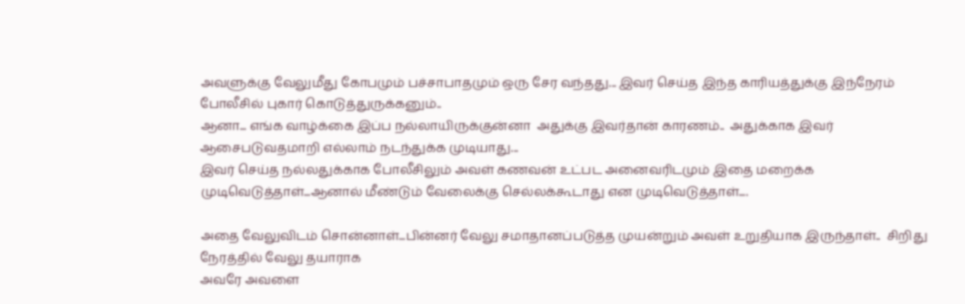அவளுக்கு வேலுமீது கோபமும் பச்சாபாதமும் ஒரு சேர வந்தது... இவர் செய்த இந்த காரியத்துக்கு இந்நேரம் போலீசில் புகார் கொடுத்துருக்கனும்..
ஆனா... எங்க வாழ்க்கை இப்ப நல்லாயிருக்குன்னா  அதுக்கு இவர்தான் காரணம்..  அதுக்காக இவர் ஆசைபடுவதமாறி எல்லாம் நடந்துக்க முடியாது...
இவர் செய்த நல்லதுக்காக போலீசிலும் அவள் கணவன் உட்பட அனைவரிடமும் இதை மறைக்க முடிவெடுத்தாள்...ஆனால் மீண்டும் வேலைக்கு செல்லக்கூடாது என முடிவெடுத்தாள்....

அதை வேலுவிடம் சொன்னாள்...பின்னர் வேலு சமாதானப்படுத்த முயன்றும் அவள் உறுதியாக இருந்தாள்..  சிறிது நேரத்தில் வேலு தயாராக
அவரே அவளை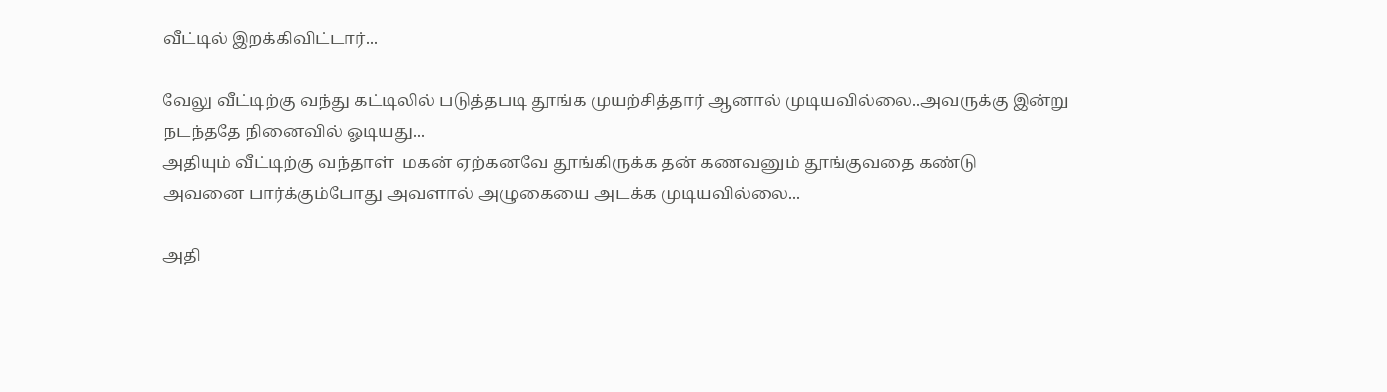வீட்டில் இறக்கிவிட்டார்...

வேலு வீட்டிற்கு வந்து கட்டிலில் படுத்தபடி தூங்க முயற்சித்தார் ஆனால் முடியவில்லை..அவருக்கு இன்று நடந்ததே நினைவில் ஓடியது...
அதியும் வீட்டிற்கு வந்தாள்  மகன் ஏற்கனவே தூங்கிருக்க தன் கணவனும் தூங்குவதை கண்டு
அவனை பார்க்கும்போது அவளால் அழுகையை அடக்க முடியவில்லை...

அதி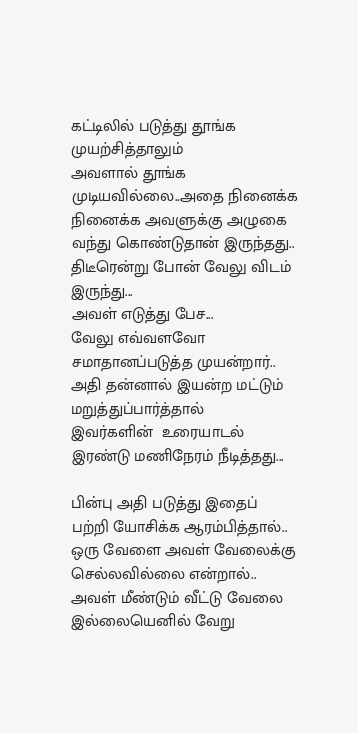கட்டிலில் படுத்து தூங்க முயற்சித்தாலும்
அவளால் தூங்க முடியவில்லை..அதை நினைக்க நினைக்க அவளுக்கு அழுகை வந்து கொண்டுதான் இருந்தது..
திடீரென்று போன் வேலு விடம் இருந்து...
அவள் எடுத்து பேச...
வேலு எவ்வளவோ சமாதானப்படுத்த முயன்றார்..
அதி தன்னால் இயன்ற மட்டும் மறுத்துப்பார்த்தால்
இவர்களின்  உரையாடல் இரண்டு மணிநேரம் நீடித்தது...

பின்பு அதி படுத்து இதைப் பற்றி யோசிக்க ஆரம்பித்தால்.. ஒரு வேளை அவள் வேலைக்கு செல்லவில்லை என்றால்.. அவள் மீண்டும் வீட்டு வேலை இல்லையெனில் வேறு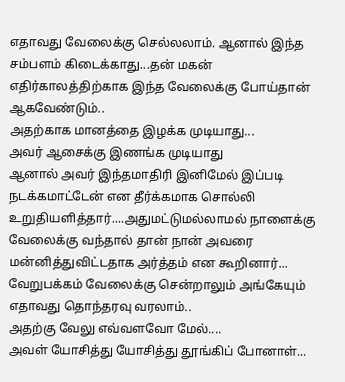எதாவது வேலைக்கு செல்லலாம். ஆனால் இந்த சம்பளம் கிடைக்காது...தன் மகன் எதிர்காலத்திற்காக இந்த வேலைக்கு போய்தான் ஆகவேண்டும்..
அதற்காக மானத்தை இழக்க முடியாது...
அவர் ஆசைக்கு இணங்க முடியாது
ஆனால் அவர் இந்தமாதிரி இனிமேல் இப்படி நடக்கமாட்டேன் என தீர்க்கமாக சொல்லி உறுதியளித்தார்....அதுமட்டுமல்லாமல் நாளைக்கு வேலைக்கு வந்தால் தான் நான் அவரை மன்னித்துவிட்டதாக அர்த்தம் என கூறினார்...
வேறுபக்கம் வேலைக்கு சென்றாலும் அங்கேயும் எதாவது தொந்தரவு வரலாம்..
அதற்கு வேலு எவ்வளவோ மேல்....
அவள் யோசித்து யோசித்து தூங்கிப் போனாள்...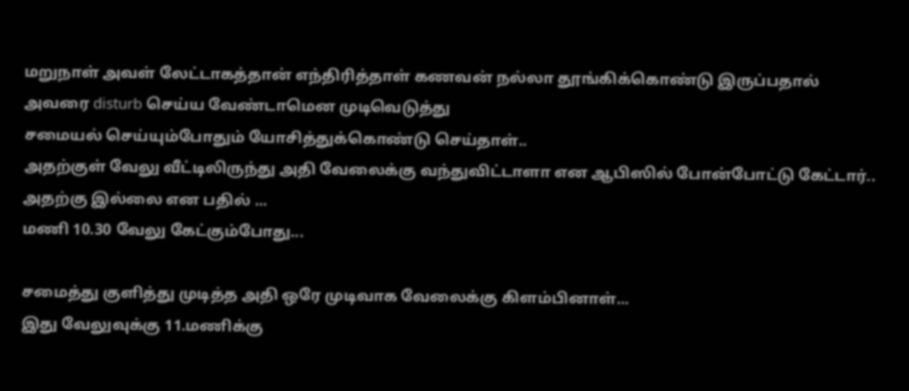மறுநாள் அவள் லேட்டாகத்தான் எந்திரித்தாள் கணவன் நல்லா தூங்கிக்கொண்டு இருப்பதால் அவரை disturb செய்ய வேண்டாமென முடிவெடுத்து
சமையல் செய்யும்போதும் யோசித்துக்கொண்டு செய்தாள்..
அதற்குள் வேலு வீட்டிலிருந்து அதி வேலைக்கு வந்துவிட்டாளா என ஆபிஸில் போன்போட்டு கேட்டார்.. அதற்கு இல்லை என பதில் ...
மணி 10.30 வேலு கேட்கும்போது...

சமைத்து குளித்து முடித்த அதி ஒரே முடிவாக வேலைக்கு கிளம்பினாள்...
இது வேலுவுக்கு 11.மணிக்கு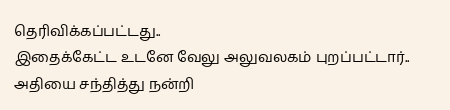தெரிவிக்கப்பட்டது..
இதைக்கேட்ட உடனே வேலு அலுவலகம் புறப்பட்டார்..
அதியை சந்தித்து நன்றி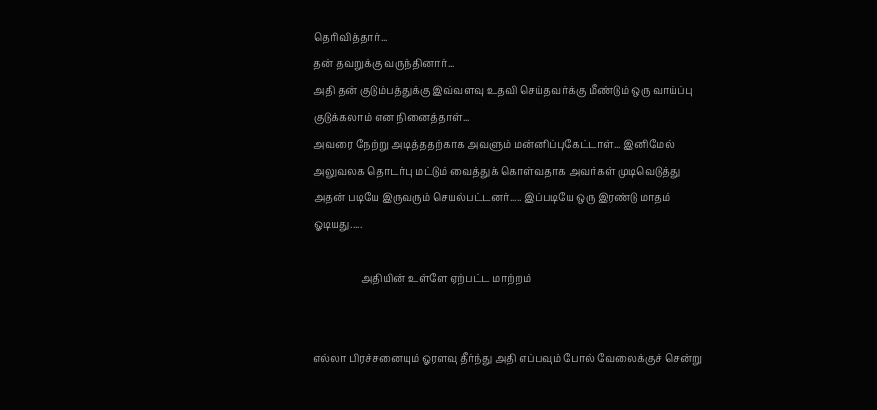தெரிவித்தார்...
தன் தவறுக்கு வருந்தினார்...
அதி தன் குடும்பத்துக்கு இவ்வளவு உதவி செய்தவர்க்கு மீண்டும் ஒரு வாய்ப்பு குடுக்கலாம் என நினைத்தாள்...
அவரை நேற்று அடித்ததற்காக அவளும் மன்னிப்புகேட்டாள்... இனிமேல் அலுவலக தொடர்பு மட்டும் வைத்துக் கொள்வதாக அவர்கள் முடிவெடுத்து அதன் படியே இருவரும் செயல்பட்டனர்..... இப்படியே ஒரு இரண்டு மாதம் ஓடியது.....

                   அதியின் உள்ளே ஏற்பட்ட மாற்றம்


எல்லா பிரச்சனையும் ஓரளவு தீர்ந்து அதி எப்பவும் போல் வேலைக்குச் சென்று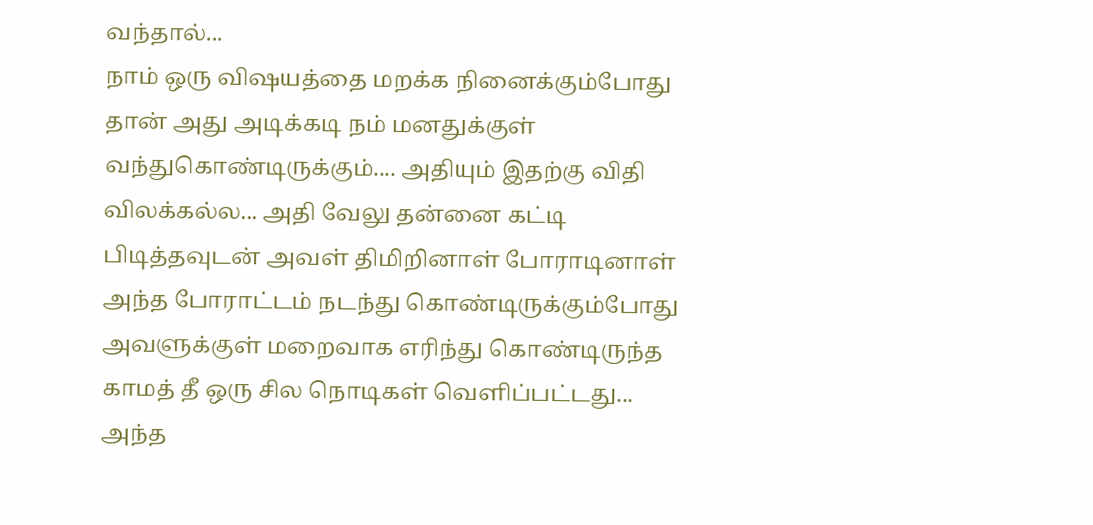வந்தால்...
நாம் ஒரு விஷயத்தை மறக்க நினைக்கும்போது தான் அது அடிக்கடி நம் மனதுக்குள் வந்துகொண்டிருக்கும்.... அதியும் இதற்கு விதி விலக்கல்ல... அதி வேலு தன்னை கட்டி பிடித்தவுடன் அவள் திமிறினாள் போராடினாள்
அந்த போராட்டம் நடந்து கொண்டிருக்கும்போது அவளுக்குள் மறைவாக எரிந்து கொண்டிருந்த காமத் தீ ஒரு சில நொடிகள் வெளிப்பட்டது...
அந்த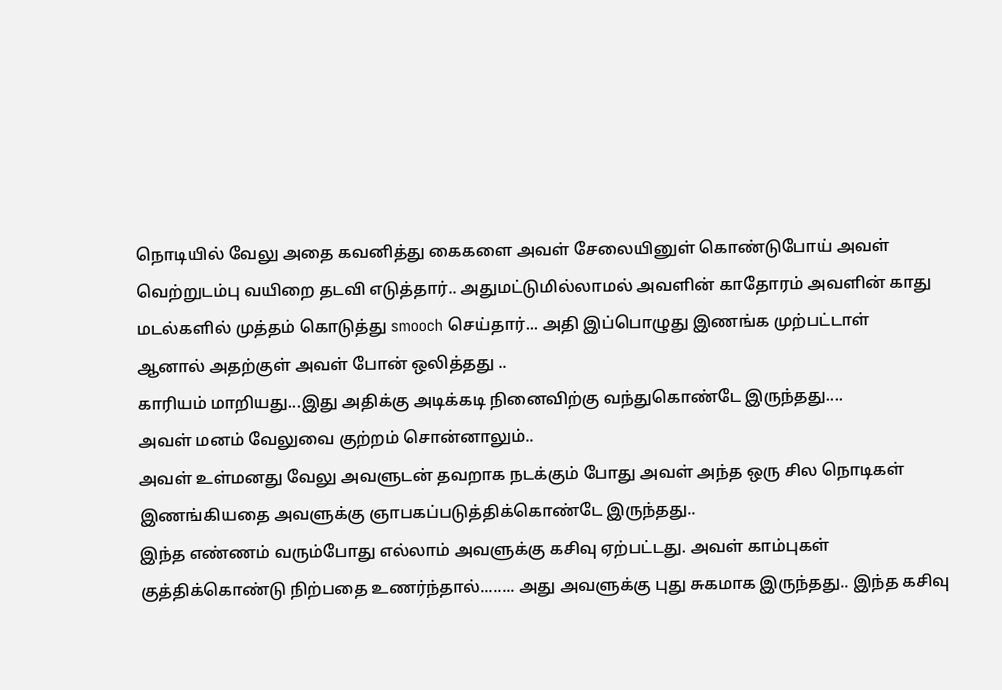நொடியில் வேலு அதை கவனித்து கைகளை அவள் சேலையினுள் கொண்டுபோய் அவள் வெற்றுடம்பு வயிறை தடவி எடுத்தார்.. அதுமட்டுமில்லாமல் அவளின் காதோரம் அவளின் காது மடல்களில் முத்தம் கொடுத்து smooch செய்தார்... அதி இப்பொழுது இணங்க முற்பட்டாள்
ஆனால் அதற்குள் அவள் போன் ஒலித்தது ..
காரியம் மாறியது...இது அதிக்கு அடிக்கடி நினைவிற்கு வந்துகொண்டே இருந்தது....
அவள் மனம் வேலுவை குற்றம் சொன்னாலும்..
அவள் உள்மனது வேலு அவளுடன் தவறாக நடக்கும் போது அவள் அந்த ஒரு சில நொடிகள்
இணங்கியதை அவளுக்கு ஞாபகப்படுத்திக்கொண்டே இருந்தது..
இந்த எண்ணம் வரும்போது எல்லாம் அவளுக்கு கசிவு ஏற்பட்டது. அவள் காம்புகள் குத்திக்கொண்டு நிற்பதை உணர்ந்தால்........ அது அவளுக்கு புது சுகமாக இருந்தது.. இந்த கசிவு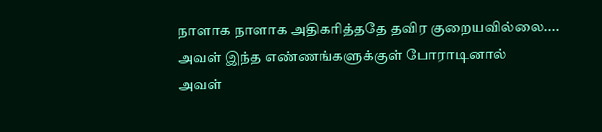நாளாக நாளாக அதிகரித்ததே தவிர குறையவில்லை....
அவள் இந்த எண்ணங்களுக்குள் போராடினால்
அவள்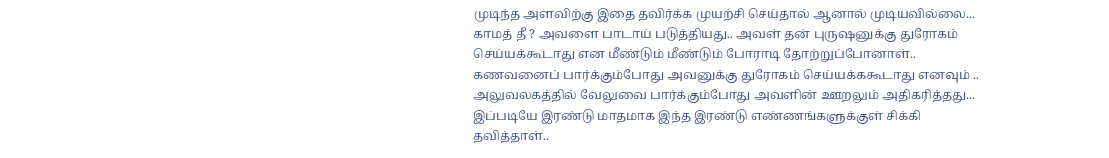முடிந்த அளவிற்கு இதை தவிர்க்க முயற்சி செய்தால் ஆனால் முடியவில்லை... காமத் தீ ? அவளை பாடாய் படுத்தியது.. அவள் தன் புருஷனுக்கு துரோகம் செய்யக்கூடாது என மீண்டும் மீண்டும் போராடி தோற்றுப்போனாள்..
கணவனைப் பார்க்கும்போது அவனுக்கு துரோகம் செய்யக்ககூடாது எனவும் .. அலுவலகத்தில் வேலுவை பார்க்கும்போது அவளின் ஊறலும் அதிகரித்தது...
இப்படியே இரண்டு மாதமாக இந்த இரண்டு எண்ணங்களுக்குள் சிக்கி  தவித்தாள்..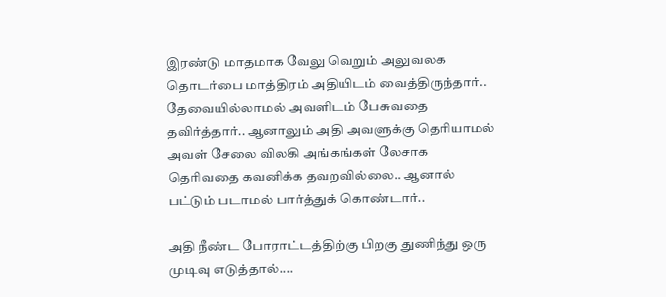இரண்டு மாதமாக வேலு வெறும் அலுவலக தொடர்பை மாத்திரம் அதியிடம் வைத்திருந்தார்..
தேவையில்லாமல் அவளிடம் பேசுவதை தவிர்த்தார்.. ஆனாலும் அதி அவளுக்கு தெரியாமல் அவள் சேலை விலகி அங்கங்கள் லேசாக தெரிவதை கவனிக்க தவறவில்லை.. ஆனால் பட்டும் படாமல் பார்த்துக் கொண்டார்..

அதி நீண்ட போராட்டத்திற்கு பிறகு துணிந்து ஒரு முடிவு எடுத்தால்....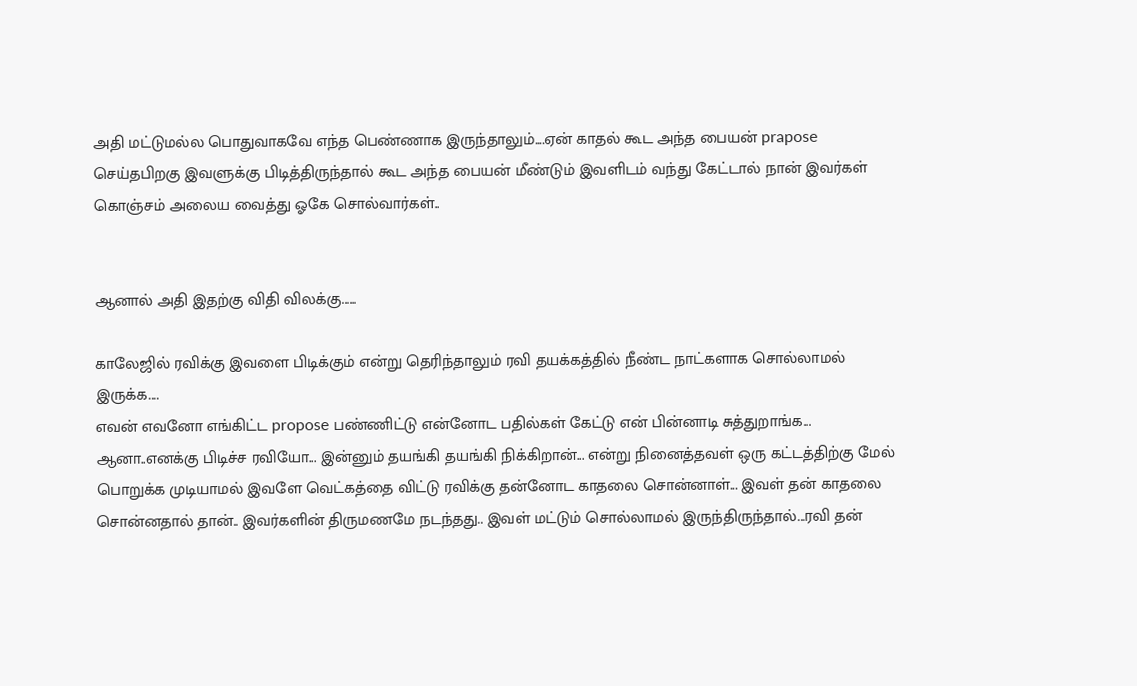அதி மட்டுமல்ல பொதுவாகவே எந்த பெண்ணாக இருந்தாலும்....ஏன் காதல் கூட அந்த பையன் prapose செய்தபிறகு இவளுக்கு பிடித்திருந்தால் கூட அந்த பையன் மீண்டும் இவளிடம் வந்து கேட்டால் நான் இவர்கள் கொஞ்சம் அலைய வைத்து ஓகே சொல்வார்கள்..


ஆனால் அதி இதற்கு விதி விலக்கு......

காலேஜில் ரவிக்கு இவளை பிடிக்கும் என்று தெரிந்தாலும் ரவி தயக்கத்தில் நீண்ட நாட்களாக சொல்லாமல் இருக்க....
எவன் எவனோ எங்கிட்ட propose பண்ணிட்டு என்னோட பதில்கள் கேட்டு என் பின்னாடி சுத்துறாங்க... ஆனா..எனக்கு பிடிச்ச ரவியோ... இன்னும் தயங்கி தயங்கி நிக்கிறான்... என்று நினைத்தவள் ஒரு கட்டத்திற்கு மேல் பொறுக்க முடியாமல் இவளே வெட்கத்தை விட்டு ரவிக்கு தன்னோட காதலை சொன்னாள்... இவள் தன் காதலை சொன்னதால் தான்.. இவர்களின் திருமணமே நடந்தது.. இவள் மட்டும் சொல்லாமல் இருந்திருந்தால்...ரவி தன்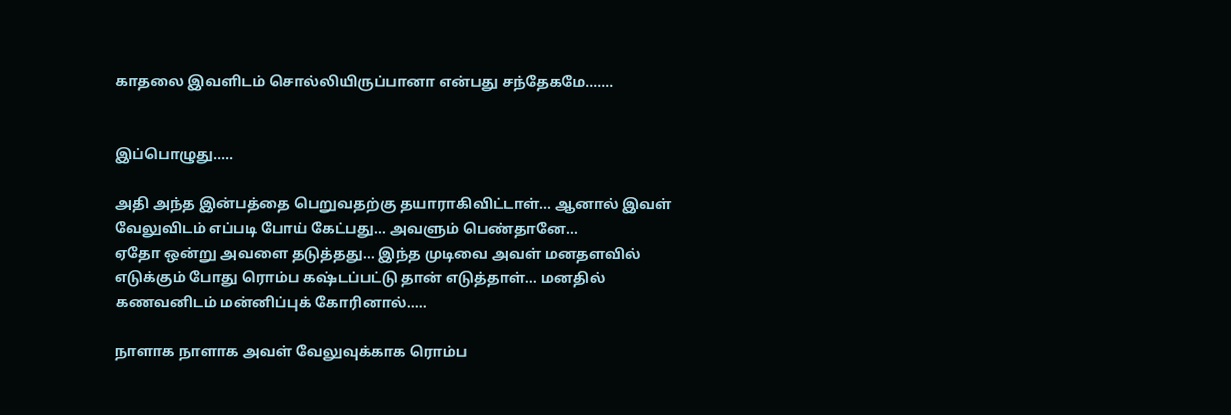காதலை இவளிடம் சொல்லியிருப்பானா என்பது சந்தேகமே.......


இப்பொழுது.....

அதி அந்த இன்பத்தை பெறுவதற்கு தயாராகிவிட்டாள்... ஆனால் இவள் வேலுவிடம் எப்படி போய் கேட்பது... அவளும் பெண்தானே...
ஏதோ ஒன்று அவளை தடுத்தது... இந்த முடிவை அவள் மனதளவில் எடுக்கும் போது ரொம்ப கஷ்டப்பட்டு தான் எடுத்தாள்... மனதில் கணவனிடம் மன்னிப்புக் கோரினால்.....

நாளாக நாளாக அவள் வேலுவுக்காக ரொம்ப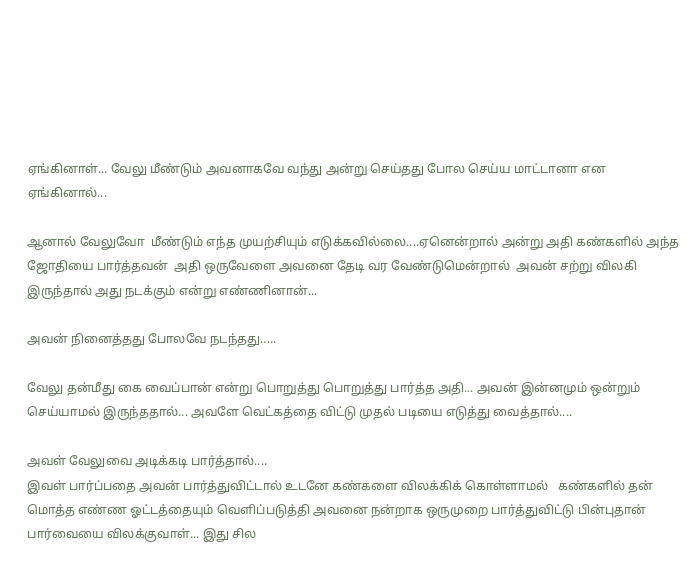ஏங்கினாள்... வேலு மீண்டும் அவனாகவே வந்து அன்று செய்தது போல செய்ய மாட்டானா என ஏங்கினால்...

ஆனால் வேலுவோ  மீண்டும் எந்த முயற்சியும் எடுக்கவில்லை....ஏனென்றால் அன்று அதி கண்களில் அந்த ஜோதியை பார்த்தவன்  அதி ஒருவேளை அவனை தேடி வர வேண்டுமென்றால்  அவன் சற்று விலகி இருந்தால் அது நடக்கும் என்று எண்ணினான்...

அவன் நினைத்தது போலவே நடந்தது.....

வேலு தன்மீது கை வைப்பான் என்று பொறுத்து பொறுத்து பார்த்த அதி... அவன் இன்னமும் ஒன்றும் செய்யாமல் இருந்ததால்... அவளே வெட்கத்தை விட்டு முதல் படியை எடுத்து வைத்தால்....

அவள் வேலுவை அடிக்கடி பார்த்தால்....
இவள் பார்ப்பதை அவன் பார்த்துவிட்டால் உடனே கண்களை விலக்கிக் கொள்ளாமல்   கண்களில் தன் மொத்த எண்ண ஓட்டத்தையும் வெளிப்படுத்தி அவனை நன்றாக ஒருமுறை பார்த்துவிட்டு பின்புதான் பார்வையை விலக்குவாள்... இது சில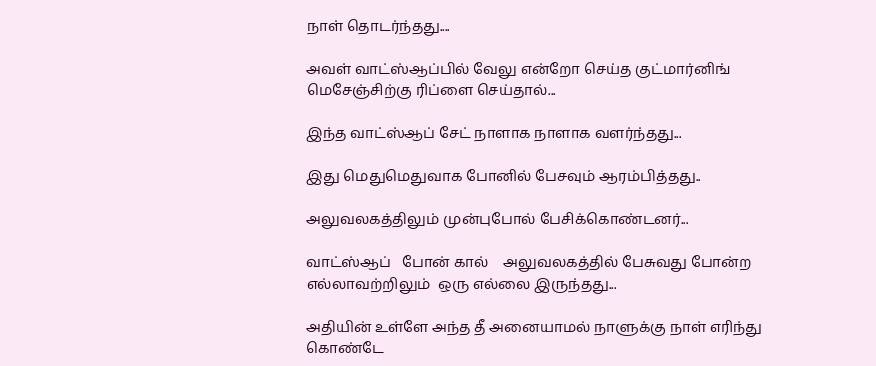நாள் தொடர்ந்தது....

அவள் வாட்ஸ்ஆப்பில் வேலு என்றோ செய்த குட்மார்னிங் மெசேஞ்சிற்கு ரிப்ளை செய்தால்...

இந்த வாட்ஸ்ஆப் சேட் நாளாக நாளாக வளர்ந்தது...

இது மெதுமெதுவாக போனில் பேசவும் ஆரம்பித்தது..

அலுவலகத்திலும் முன்புபோல் பேசிக்கொண்டனர்...

வாட்ஸ்ஆப்   போன் கால்    அலுவலகத்தில் பேசுவது போன்ற எல்லாவற்றிலும்  ஒரு எல்லை இருந்தது...

அதியின் உள்ளே அந்த தீ அனையாமல் நாளுக்கு நாள் எரிந்து கொண்டே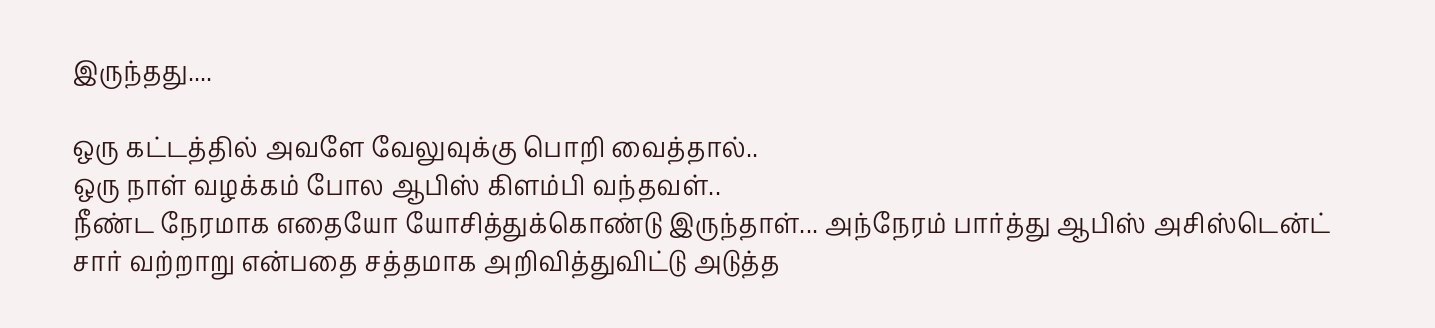இருந்தது....

ஒரு கட்டத்தில் அவளே வேலுவுக்கு பொறி வைத்தால்..
ஒரு நாள் வழக்கம் போல ஆபிஸ் கிளம்பி வந்தவள்..
நீண்ட‌ நேரமாக எதையோ யோசித்துக்கொண்டு இருந்தாள்... அந்நேரம் பார்த்து ஆபிஸ் அசிஸ்டென்ட்
சார் வற்றாறு என்பதை சத்தமாக அறிவித்துவிட்டு அடுத்த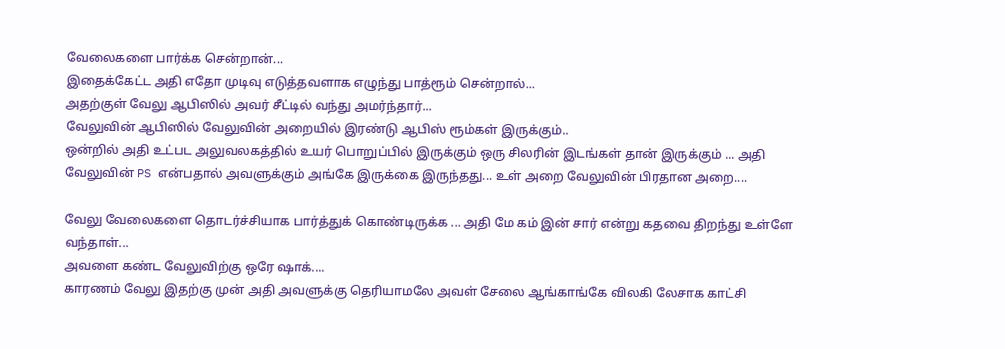வேலைகளை பார்க்க சென்றான்...
இதைக்கேட்ட அதி எதோ முடிவு எடுத்தவளாக எழுந்து பாத்ரூம் சென்றால்...
அதற்குள் வேலு ஆபிஸில் அவர் சீட்டில் வந்து அமர்ந்தார்...
வேலுவின் ஆபிஸில் வேலுவின் அறையில் இரண்டு ஆபிஸ் ரூம்கள் இருக்கும்..
ஒன்றில் அதி உட்பட அலுவலகத்தில் உயர் பொறுப்பில் இருக்கும் ஒரு சிலரின் இடங்கள் தான் இருக்கும் ... அதி வேலுவின் PS என்பதால் அவளுக்கும் அங்கே இருக்கை இருந்தது... உள் அறை வேலுவின் பிரதான அறை....

வேலு வேலைகளை தொடர்ச்சியாக பார்த்துக் கொண்டிருக்க ... அதி மே கம் இன் சார் என்று கதவை திறந்து உள்ளே வந்தாள்...
அவளை கண்ட வேலுவிற்கு ஒரே ஷாக்....
காரணம் வேலு இதற்கு முன் அதி அவளுக்கு தெரியாமலே அவள் சேலை ஆங்காங்கே விலகி லேசாக காட்சி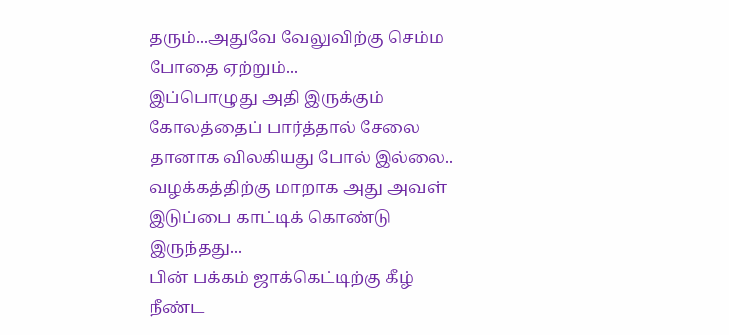தரும்...அதுவே வேலுவிற்கு செம்ம போதை ஏற்றும்...
இப்பொழுது அதி இருக்கும் கோலத்தைப் பார்த்தால் சேலை தானாக விலகியது போல் இல்லை.. வழக்கத்திற்கு மாறாக அது அவள் இடுப்பை காட்டிக் கொண்டு இருந்தது...
பின் பக்கம் ஜாக்கெட்டிற்கு கீழ் நீண்ட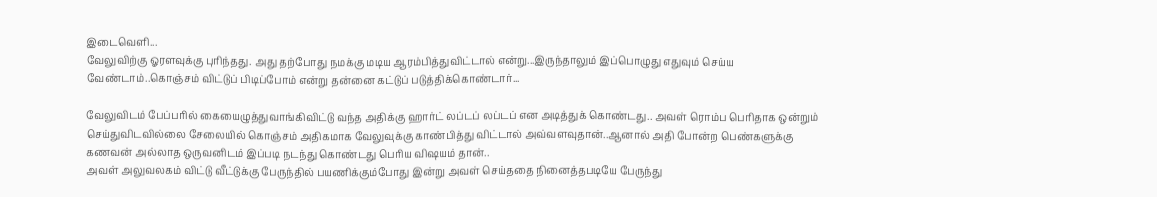இடைவெளி...
வேலுவிற்கு ஓரளவுக்கு புரிந்தது. அது தற்போது நமக்கு மடிய ஆரம்பித்துவிட்டால் என்று...இருந்தாலும் இப்பொழுது எதுவும் செய்ய வேண்டாம்..கொஞ்சம் விட்டுப் பிடிப்போம் என்று தன்னை கட்டுப் படுத்திக்கொண்டார்...

வேலுவிடம் பேப்பரில் கையைழுத்துவாங்கிவிட்டு வந்த அதிக்கு ஹார்ட் லப்டப் லப்டப் என அடித்துக் கொண்டது.. அவள் ரொம்ப பெரிதாக ஒன்றும் செய்துவிடவில்லை சேலையில் கொஞ்சம் அதிகமாக வேலுவுக்கு காண்பித்து விட்டால் அவ்வளவுதான்..ஆனால் அதி போன்ற பெண்களுக்கு கணவன் அல்லாத ஒருவனிடம் இப்படி நடந்து கொண்டது பெரிய விஷயம் தான்..
அவள் அலுவலகம் விட்டு வீட்டுக்கு பேருந்தில் பயணிக்கும்போது இன்று அவள் செய்ததை நினைத்தபடியே பேருந்து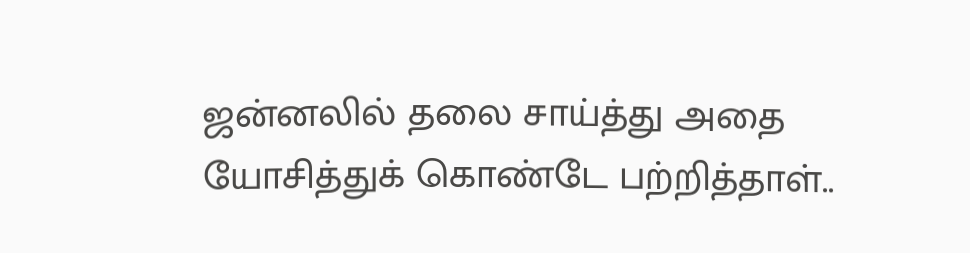ஜன்னலில் தலை சாய்த்து அதை யோசித்துக் கொண்டே பற்றித்தாள்..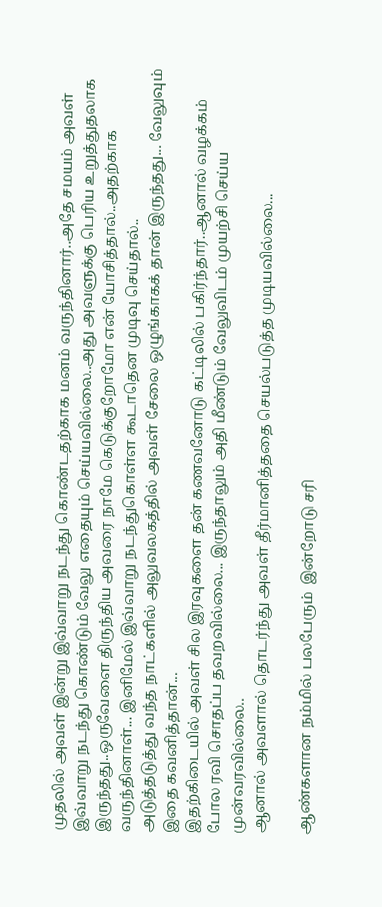முதலில் அவள் இன்று இவ்வாறு நடந்து கொண்டதற்காக மனம் வருந்தினார்..அதே சமயம் அவள் இவ்வாறு நடந்து கொண்டும் வேலு எதையும் செய்யவில்லை..அது அவளுக்கு பெரிய உறுத்துதலாக இருந்தது..ஒருவேளை திருந்திய அவரை நாமே கெடுக்குறோமோ என் யோசித்தால்..அதற்காக வருந்தினாள்... இனிமேல் இவ்வாறு நடந்துகொள்ள கூடாதென முடிவு செய்தால்..
அடுத்தடுத்து வந்த நாட்களில் அலுவலகத்தில் அவள் சேலை ஒழுங்காகக் தான் இருந்தது... வேலுவும் இதை கவனித்தான்...
இதற்கிடையில் அவள் சில இரவுகளை தன் கணவனோடு கட்டிலில் பகிர்ந்தார்..ஆனால் வழக்கம் போல ரவி சொதப்ப தவறவில்லை... இருந்தாலும் அதி மீண்டும் வேலுவிடம் முயற்சி செய்ய முன்வரவில்லை..
ஆனால் அவளால் தொடர்ந்து அவள் தீர்மானித்ததை செயல்படுத்த முடியவில்லை...

ஆண்களான நம்மில் பலபேரும்  இன்றோடு சரி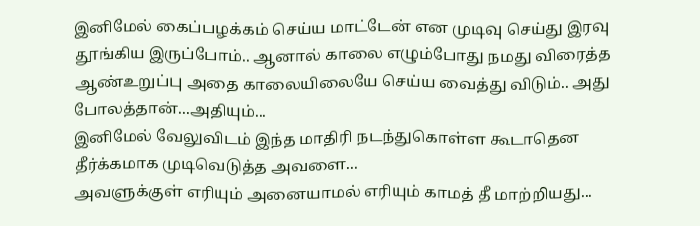இனிமேல் கைப்பழக்கம் செய்ய மாட்டேன் என முடிவு செய்து இரவு தூங்கிய இருப்போம்.. ஆனால் காலை எழும்போது நமது விரைத்த ஆண்உறுப்பு அதை காலையிலையே செய்ய வைத்து விடும்.. அது போலத்தான்...அதியும்...
இனிமேல் வேலுவிடம் இந்த மாதிரி நடந்துகொள்ள கூடாதென தீர்க்கமாக முடிவெடுத்த அவளை...
அவளுக்குள் எரியும் அனையாமல் எரியும் காமத் தீ மாற்றியது...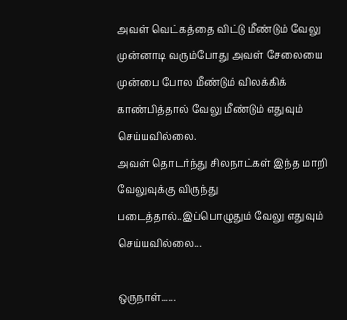அவள் வெட்கத்தை விட்டு மீண்டும் வேலு முன்னாடி வரும்போது அவள் சேலையை முன்பை போல மீண்டும் விலக்கிக் காண்பித்தால் வேலு மீண்டும் எதுவும் செய்யவில்லை.
அவள் தொடர்ந்து சிலநாட்கள் இந்த மாறி வேலுவுக்கு விருந்து படைத்தால்..இப்பொழுதும் வேலு எதுவும் செய்யவில்லை...

ஒருநாள்......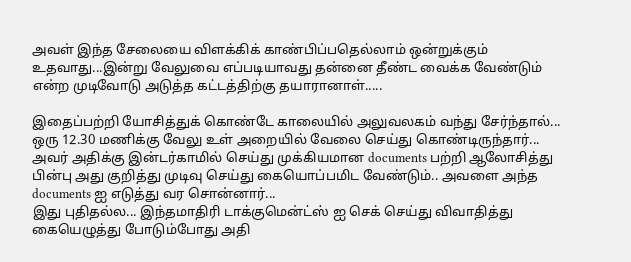அவள் இந்த சேலையை விளக்கிக் காண்பிப்பதெல்லாம் ஒன்றுக்கும் உதவாது...இன்று வேலுவை எப்படியாவது தன்னை தீண்ட வைக்க வேண்டும் என்ற முடிவோடு அடுத்த கட்டத்திற்கு தயாரானாள்.....

இதைப்பற்றி யோசித்துக் கொண்டே காலையில் அலுவலகம் வந்து சேர்ந்தால்...
ஒரு 12.30 மணிக்கு வேலு உள் அறையில் வேலை செய்து கொண்டிருந்தார்...
அவர் அதிக்கு இன்டர்காமில் செய்து முக்கியமான documents பற்றி ஆலோசித்து பின்பு அது குறித்து முடிவு செய்து கையொப்பமிட வேண்டும்.. அவளை அந்த documents ஐ எடுத்து வர சொன்னார்...
இது புதிதல்ல... இந்தமாதிரி டாக்குமென்ட்ஸ் ஐ செக் செய்து விவாதித்து கையெழுத்து போடும்போது அதி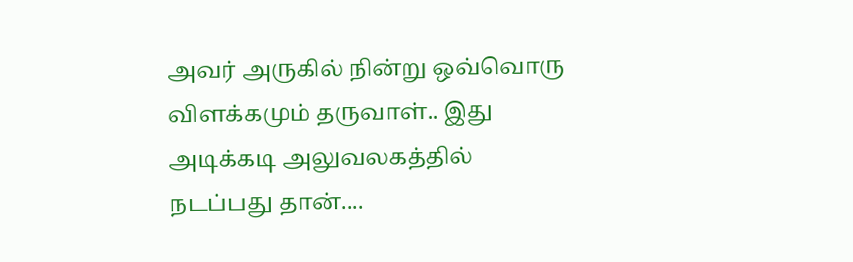அவர் அருகில் நின்று ஒவ்வொரு விளக்கமும் தருவாள்.. இது அடிக்கடி அலுவலகத்தில் நடப்பது தான்....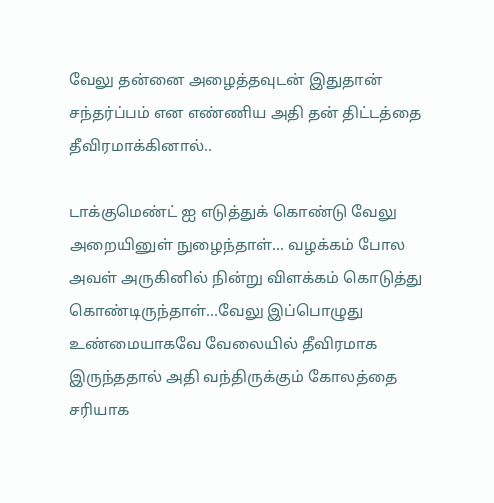வேலு தன்னை அழைத்தவுடன் இதுதான் சந்தர்ப்பம் என எண்ணிய அதி தன் திட்டத்தை தீவிரமாக்கினால்..

டாக்குமெண்ட் ஐ எடுத்துக் கொண்டு வேலு  அறையினுள் நுழைந்தாள்... வழக்கம் போல அவள் அருகினில் நின்று விளக்கம் கொடுத்து கொண்டிருந்தாள்...வேலு இப்பொழுது உண்மையாகவே வேலையில் தீவிரமாக இருந்ததால் அதி வந்திருக்கும் கோலத்தை சரியாக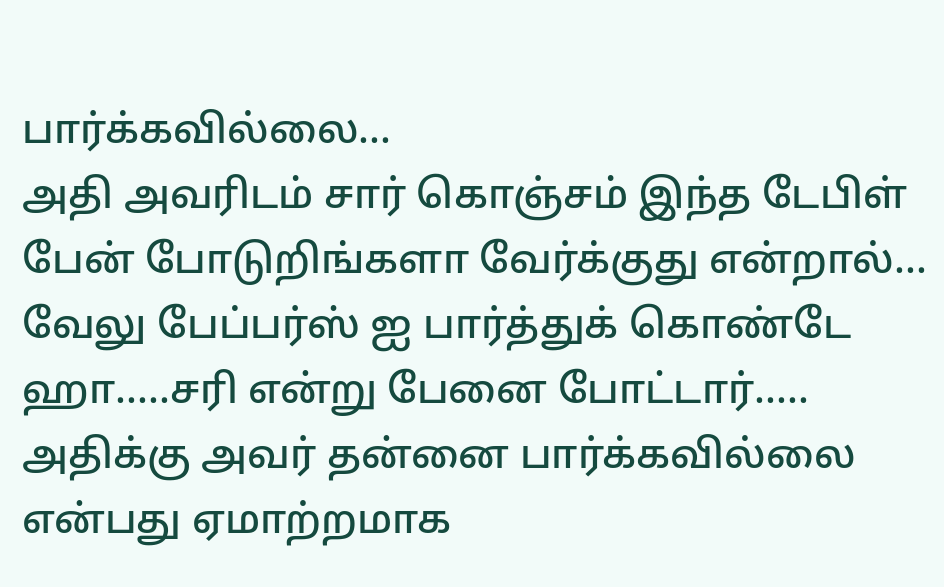பார்க்கவில்லை...
அதி அவரிடம் சார் கொஞ்சம் இந்த டேபிள் பேன் போடுறிங்களா வேர்க்குது என்றால்...
வேலு பேப்பர்ஸ் ஐ பார்த்துக் கொண்டே ஹா.....சரி என்று பேனை போட்டார்.....
அதிக்கு அவர் தன்னை பார்க்கவில்லை என்பது ஏமாற்றமாக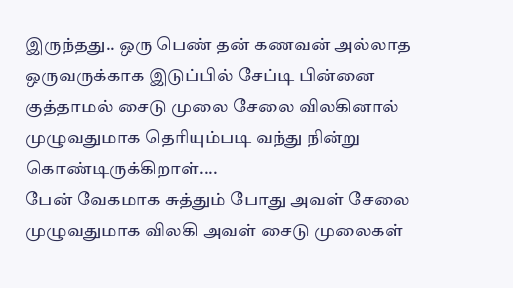இருந்தது.. ஒரு பெண் தன் கணவன் அல்லாத ஒருவருக்காக இடுப்பில் சேப்டி பின்னை குத்தாமல் சைடு முலை சேலை விலகினால் முழுவதுமாக தெரியும்படி வந்து நின்று கொண்டிருக்கிறாள்....
பேன் வேகமாக சுத்தும் போது அவள் சேலை முழுவதுமாக விலகி அவள் சைடு முலைகள்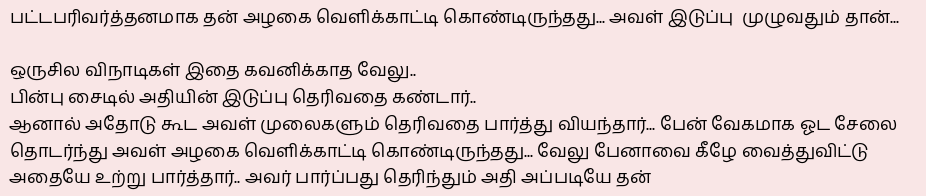பட்டபரிவர்த்தனமாக தன் அழகை வெளிக்காட்டி கொண்டிருந்தது... அவள் இடுப்பு  முழுவதும் தான்...

ஒருசில விநாடிகள் இதை கவனிக்காத வேலு..
பின்பு சைடில் அதியின் இடுப்பு தெரிவதை கண்டார்..
ஆனால் அதோடு கூட அவள் முலைகளும் தெரிவதை பார்த்து வியந்தார்... பேன் வேகமாக ஓட சேலை தொடர்ந்து அவள் அழகை வெளிக்காட்டி கொண்டிருந்தது... வேலு பேனாவை கீழே வைத்துவிட்டு அதையே உற்று பார்த்தார்.. அவர் பார்ப்பது தெரிந்தும் அதி அப்படியே தன்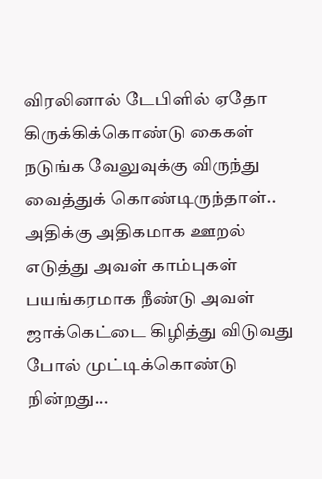விரலினால் டேபிளில் ஏதோ கிருக்கிக்கொண்டு கைகள் நடுங்க வேலுவுக்கு விருந்து வைத்துக் கொண்டிருந்தாள்..
அதிக்கு அதிகமாக ஊறல் எடுத்து அவள் காம்புகள் பயங்கரமாக நீண்டு அவள் ஜாக்கெட்டை கிழித்து விடுவது போல் முட்டிக்கொண்டு நின்றது...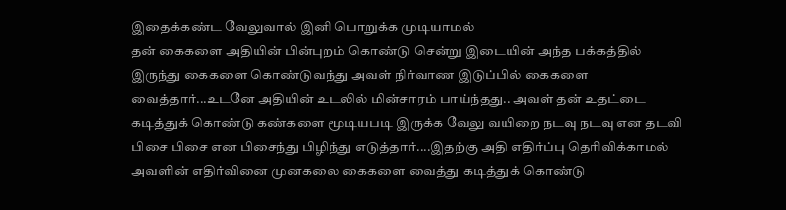இதைக்கண்ட வேலுவால் இனி பொறுக்க முடியாமல்
தன் கைகளை அதியின் பின்புறம் கொண்டு சென்று இடையின் அந்த பக்கத்தில் இருந்து கைகளை கொண்டுவந்து அவள் நிர்வாண இடுப்பில் கைகளை வைத்தார்...உடனே அதியின் உடலில் மின்சாரம் பாய்ந்தது.. அவள் தன் உதட்டை கடித்துக் கொண்டு கண்களை மூடியபடி இருக்க வேலு வயிறை நடவு நடவு என தடவி பிசை பிசை என பிசைந்து பிழிந்து எடுத்தார்....இதற்கு அதி எதிர்ப்பு தெரிவிக்காமல்
அவளின் எதிர்வினை முனகலை கைகளை வைத்து கடித்துக் கொண்டு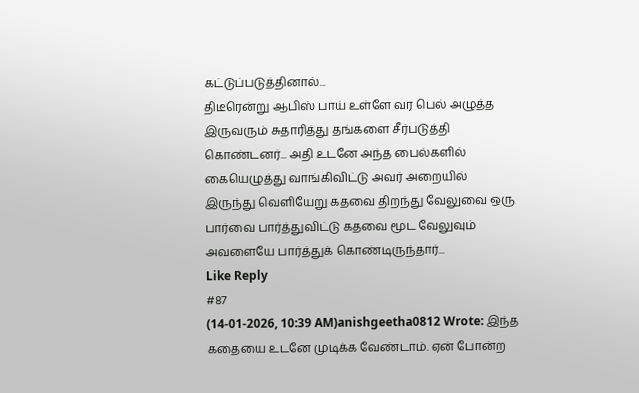கட்டுப்படுத்தினால்...
திடீரென்று ஆபிஸ் பாய் உள்ளே வர பெல் அழுத்த இருவரும் சுதாரித்து தங்களை சீர்படுத்தி கொண்டனர்... அதி உடனே அந்த பைல்களில் கையெழுத்து வாங்கிவிட்டு அவர் அறையில் இருந்து வெளியேறு கதவை திறந்து வேலுவை ஒரு பார்வை பார்த்துவிட்டு கதவை மூட வேலுவும் அவளையே பார்த்துக் கொண்டிருந்தார்...
Like Reply
#87
(14-01-2026, 10:39 AM)anishgeetha0812 Wrote: இந்த கதையை உடனே முடிக்க வேண்டாம். ஏன் போன்ற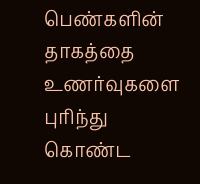பெண்களின் தாகத்தை உணர்வுகளை புரிந்து கொண்ட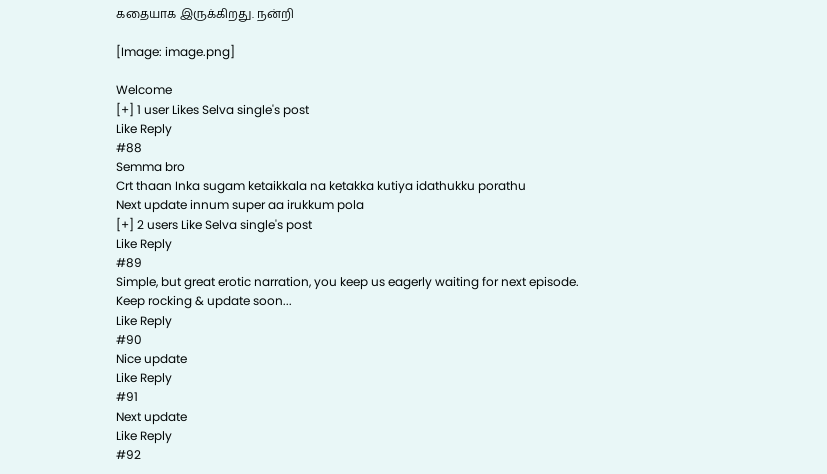கதையாக இருக்கிறது. நன்றி

[Image: image.png]

Welcome
[+] 1 user Likes Selva single's post
Like Reply
#88
Semma bro
Crt thaan Inka sugam ketaikkala na ketakka kutiya idathukku porathu
Next update innum super aa irukkum pola
[+] 2 users Like Selva single's post
Like Reply
#89
Simple, but great erotic narration, you keep us eagerly waiting for next episode.
Keep rocking & update soon...
Like Reply
#90
Nice update
Like Reply
#91
Next update
Like Reply
#92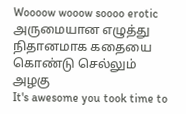Woooow wooow soooo erotic
அருமையான எழுத்து
நிதானமாக கதையை கொண்டு செல்லும் அழகு
It's awesome you took time to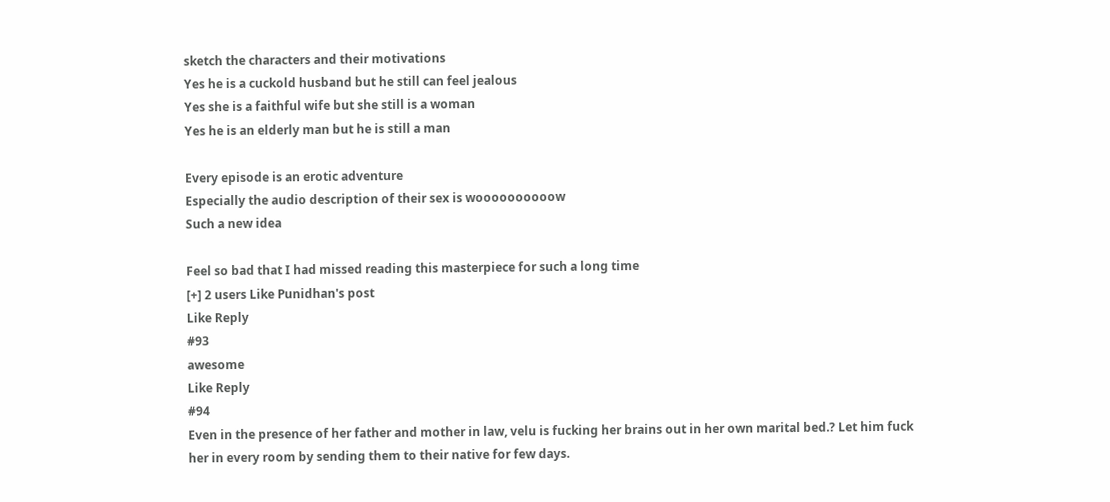sketch the characters and their motivations
Yes he is a cuckold husband but he still can feel jealous
Yes she is a faithful wife but she still is a woman
Yes he is an elderly man but he is still a man

Every episode is an erotic adventure
Especially the audio description of their sex is woooooooooow
Such a new idea

Feel so bad that I had missed reading this masterpiece for such a long time
[+] 2 users Like Punidhan's post
Like Reply
#93
awesome
Like Reply
#94
Even in the presence of her father and mother in law, velu is fucking her brains out in her own marital bed.? Let him fuck her in every room by sending them to their native for few days.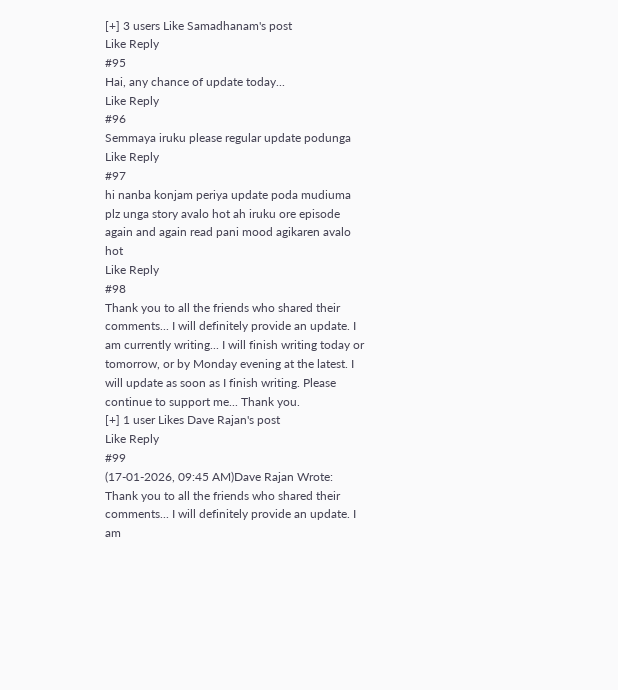[+] 3 users Like Samadhanam's post
Like Reply
#95
Hai, any chance of update today...
Like Reply
#96
Semmaya iruku please regular update podunga
Like Reply
#97
hi nanba konjam periya update poda mudiuma plz unga story avalo hot ah iruku ore episode again and again read pani mood agikaren avalo hot
Like Reply
#98
Thank you to all the friends who shared their comments... I will definitely provide an update. I am currently writing... I will finish writing today or tomorrow, or by Monday evening at the latest. I will update as soon as I finish writing. Please continue to support me... Thank you.
[+] 1 user Likes Dave Rajan's post
Like Reply
#99
(17-01-2026, 09:45 AM)Dave Rajan Wrote: Thank you to all the friends who shared their comments... I will definitely provide an update. I am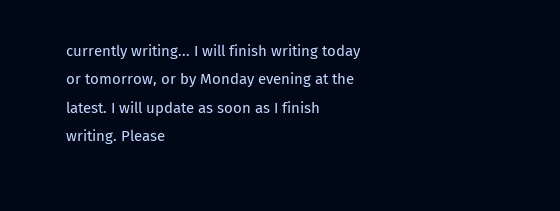currently writing... I will finish writing today or tomorrow, or by Monday evening at the latest. I will update as soon as I finish writing. Please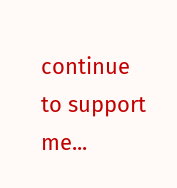continue to support me...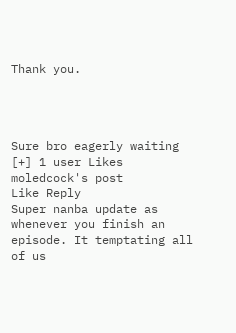Thank you.




Sure bro eagerly waiting
[+] 1 user Likes moledcock's post
Like Reply
Super nanba update as whenever you finish an episode. It temptating all of us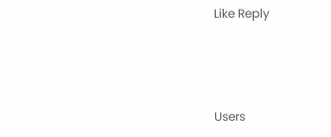Like Reply




Users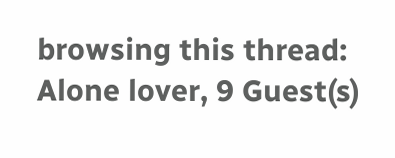browsing this thread: Alone lover, 9 Guest(s)